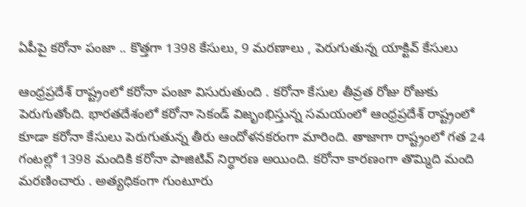ఏపీపై కరోనా పంజా .. కొత్తగా 1398 కేసులు, 9 మరణాలు , పెరుగుతున్న యాక్టివ్ కేసులు

ఆంధ్రప్రదేశ్ రాష్ట్రంలో కరోనా పంజా విసురుతుంది . కరోనా కేసుల తీవ్రత రోజు రోజుకు పెరుగుతోంది. భారతదేశంలో కరోనా సెకండ్ విజృంభిస్తున్న సమయంలో ఆంధ్రప్రదేశ్ రాష్ట్రంలో కూడా కరోనా కేసులు పెరుగుతున్న తీరు ఆందోళనకరంగా మారింది. తాజాగా రాష్ట్రంలో గత 24 గంటల్లో 1398 మందికి కరోనా పాజిటివ్ నిర్ధారణ అయింది. కరోనా కారణంగా తొమ్మిది మంది మరణించారు . అత్యధికంగా గుంటూరు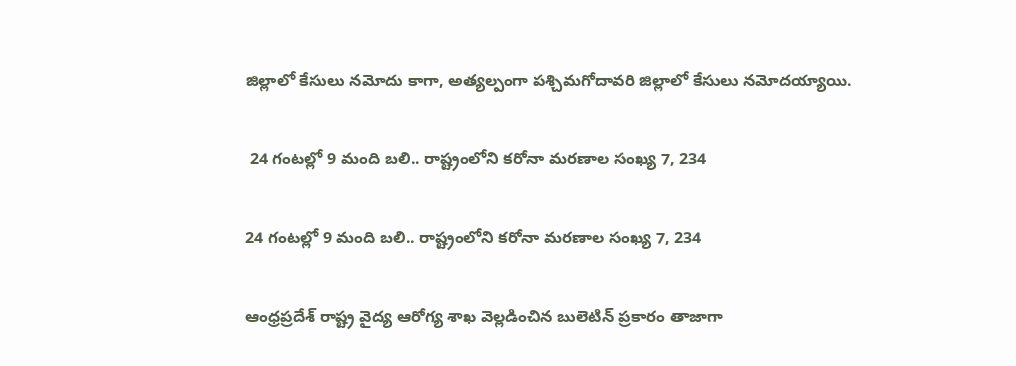జిల్లాలో కేసులు నమోదు కాగా, అత్యల్పంగా పశ్చిమగోదావరి జిల్లాలో కేసులు నమోదయ్యాయి.

 24 గంటల్లో 9 మంది బలి.. రాష్ట్రంలోని కరోనా మరణాల సంఖ్య 7, 234

24 గంటల్లో 9 మంది బలి.. రాష్ట్రంలోని కరోనా మరణాల సంఖ్య 7, 234

ఆంధ్రప్రదేశ్ రాష్ట్ర వైద్య ఆరోగ్య శాఖ వెల్లడించిన బులెటిన్ ప్రకారం తాజాగా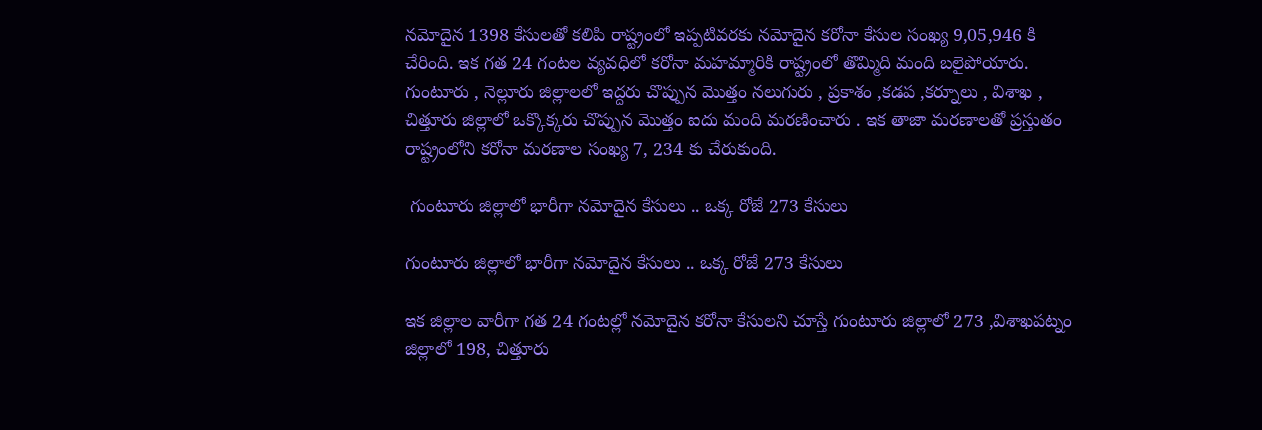నమోదైన 1398 కేసులతో కలిపి రాష్ట్రంలో ఇప్పటివరకు నమోదైన కరోనా కేసుల సంఖ్య 9,05,946 కి చేరింది. ఇక గత 24 గంటల వ్యవధిలో కరోనా మహమ్మారికి రాష్ట్రంలో తొమ్మిది మంది బలైపోయారు. గుంటూరు , నెల్లూరు జిల్లాలలో ఇద్దరు చొప్పున మొత్తం నలుగురు , ప్రకాశం ,కడప ,కర్నూలు , విశాఖ , చిత్తూరు జిల్లాలో ఒక్కొక్కరు చొప్పున మొత్తం ఐదు మంది మరణించారు . ఇక తాజా మరణాలతో ప్రస్తుతం రాష్ట్రంలోని కరోనా మరణాల సంఖ్య 7, 234 కు చేరుకుంది.

 గుంటూరు జిల్లాలో భారీగా నమోదైన కేసులు .. ఒక్క రోజే 273 కేసులు

గుంటూరు జిల్లాలో భారీగా నమోదైన కేసులు .. ఒక్క రోజే 273 కేసులు

ఇక జిల్లాల వారీగా గత 24 గంటల్లో నమోదైన కరోనా కేసులని చూస్తే గుంటూరు జిల్లాలో 273 ,విశాఖపట్నం జిల్లాలో 198, చిత్తూరు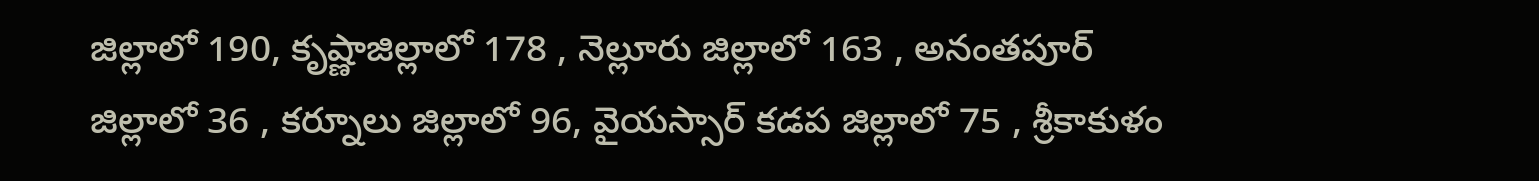జిల్లాలో 190, కృష్ణాజిల్లాలో 178 , నెల్లూరు జిల్లాలో 163 , అనంతపూర్ జిల్లాలో 36 , కర్నూలు జిల్లాలో 96, వైయస్సార్ కడప జిల్లాలో 75 , శ్రీకాకుళం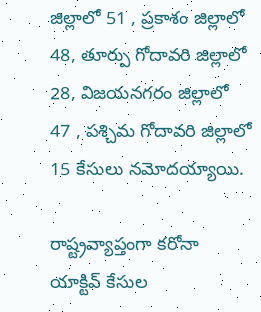జిల్లాలో 51 , ప్రకాశం జిల్లాలో 48, తూర్పు గోదావరి జిల్లాలో 28, విజయనగరం జిల్లాలో 47 , పశ్చిమ గోదావరి జిల్లాలో 15 కేసులు నమోదయ్యాయి.

రాష్ట్రవ్యాప్తంగా కరోనా యాక్టివ్ కేసుల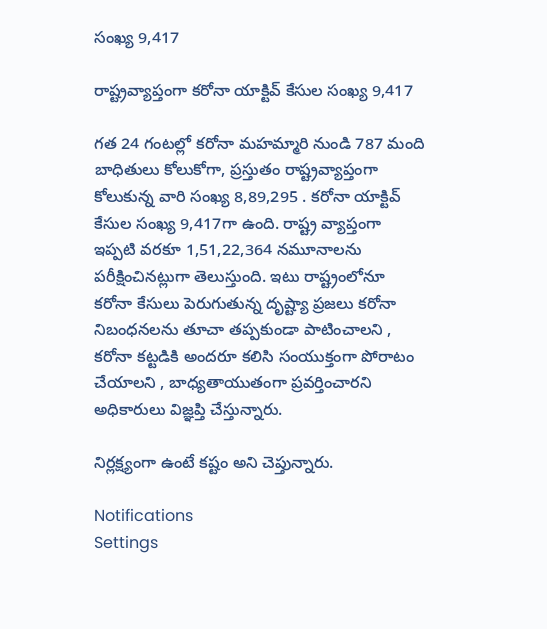సంఖ్య 9,417

రాష్ట్రవ్యాప్తంగా కరోనా యాక్టివ్ కేసుల సంఖ్య 9,417

గత 24 గంటల్లో కరోనా మహమ్మారి నుండి 787 మంది బాధితులు కోలుకోగా, ప్రస్తుతం రాష్ట్రవ్యాప్తంగా కోలుకున్న వారి సంఖ్య 8,89,295 . కరోనా యాక్టివ్ కేసుల సంఖ్య 9,417గా ఉంది. రాష్ట్ర వ్యాప్తంగా ఇప్పటి వరకూ 1,51,22,364 నమూనాలను పరీక్షించినట్లుగా తెలుస్తుంది. ఇటు రాష్ట్రంలోనూ కరోనా కేసులు పెరుగుతున్న దృష్ట్యా ప్రజలు కరోనా నిబంధనలను తూచా తప్పకుండా పాటించాలని , కరోనా కట్టడికి అందరూ కలిసి సంయుక్తంగా పోరాటం చేయాలని , బాధ్యతాయుతంగా ప్రవర్తించారని అధికారులు విజ్ఞప్తి చేస్తున్నారు.

నిర్లక్ష్యంగా ఉంటే కష్టం అని చెప్తున్నారు.

Notifications
Settings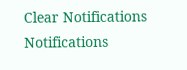Clear Notifications
Notifications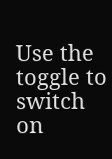Use the toggle to switch on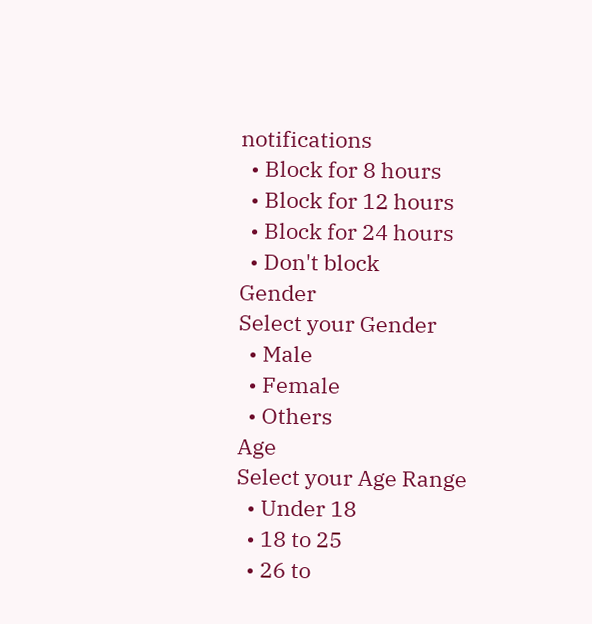notifications
  • Block for 8 hours
  • Block for 12 hours
  • Block for 24 hours
  • Don't block
Gender
Select your Gender
  • Male
  • Female
  • Others
Age
Select your Age Range
  • Under 18
  • 18 to 25
  • 26 to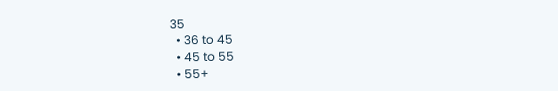35
  • 36 to 45
  • 45 to 55
  • 55+